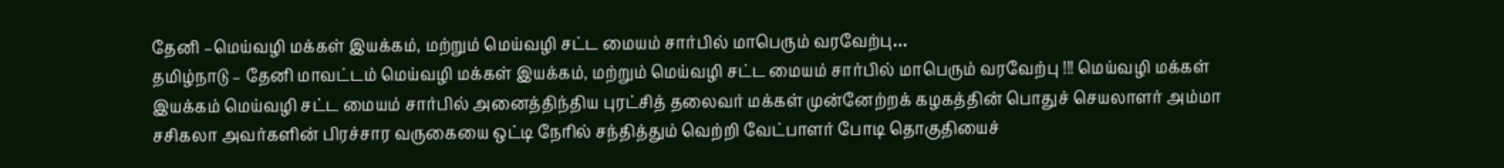தேனி –மெய்வழி மக்கள் இயக்கம், மற்றும் மெய்வழி சட்ட மையம் சார்பில் மாபெரும் வரவேற்பு…
தமிழ்நாடு – தேனி மாவட்டம் மெய்வழி மக்கள் இயக்கம், மற்றும் மெய்வழி சட்ட மையம் சார்பில் மாபெரும் வரவேற்பு !!! மெய்வழி மக்கள் இயக்கம் மெய்வழி சட்ட மையம் சார்பில் அனைத்திந்திய புரட்சித் தலைவர் மக்கள் முன்னேற்றக் கழகத்தின் பொதுச் செயலாளர் அம்மா சசிகலா அவர்களின் பிரச்சார வருகையை ஒட்டி நேரில் சந்தித்தும் வெற்றி வேட்பாளர் போடி தொகுதியைச்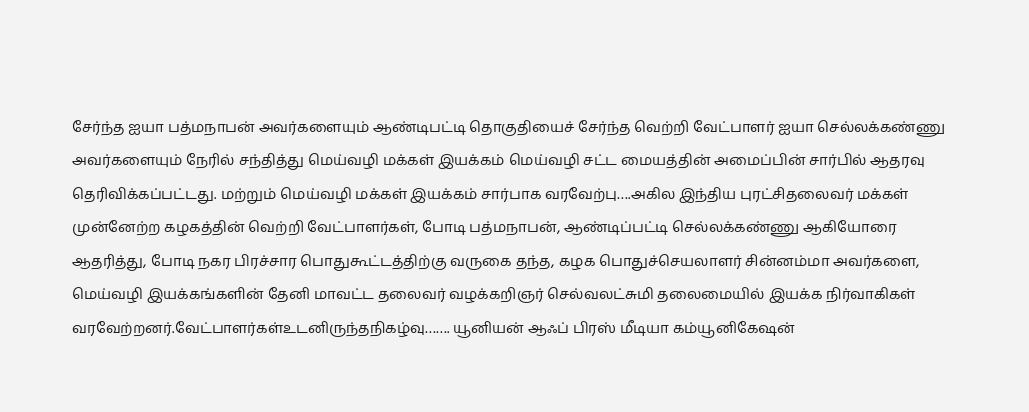சேர்ந்த ஐயா பத்மநாபன் அவர்களையும் ஆண்டிபட்டி தொகுதியைச் சேர்ந்த வெற்றி வேட்பாளர் ஐயா செல்லக்கண்ணு அவர்களையும் நேரில் சந்தித்து மெய்வழி மக்கள் இயக்கம் மெய்வழி சட்ட மையத்தின் அமைப்பின் சார்பில் ஆதரவு தெரிவிக்கப்பட்டது. மற்றும் மெய்வழி மக்கள் இயக்கம் சார்பாக வரவேற்பு….அகில இந்திய புரட்சிதலைவர் மக்கள் முன்னேற்ற கழகத்தின் வெற்றி வேட்பாளர்கள், போடி பத்மநாபன், ஆண்டிப்பட்டி செல்லக்கண்ணு ஆகியோரை ஆதரித்து, போடி நகர பிரச்சார பொதுகூட்டத்திற்கு வருகை தந்த, கழக பொதுச்செயலாளர் சின்னம்மா அவர்களை, மெய்வழி இயக்கங்களின் தேனி மாவட்ட தலைவர் வழக்கறிஞர் செல்வலட்சுமி தலைமையில் இயக்க நிர்வாகிகள் வரவேற்றனர்.வேட்பாளர்கள்உடனிருந்தநிகழ்வு……. யூனியன் ஆஃப் பிரஸ் மீடியா கம்யூனிகேஷன்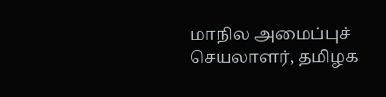மாநில அமைப்புச் செயலாளர், தமிழக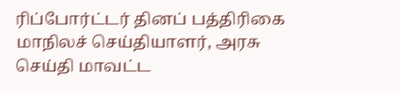ரிப்போர்ட்டர் தினப் பத்திரிகை மாநிலச் செய்தியாளர், அரசு செய்தி மாவட்ட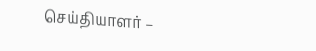செய்தியாளர் –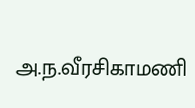அ.ந.வீரசிகாமணி